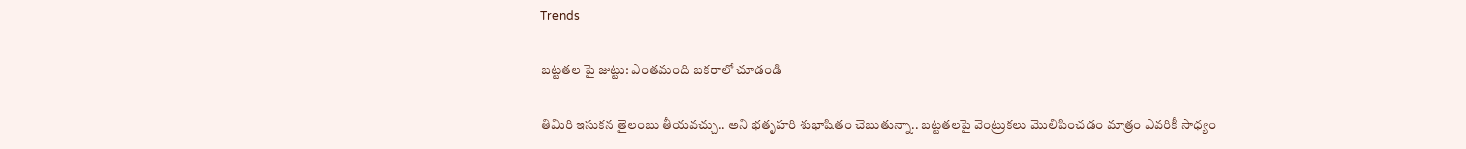Trends

బ‌ట్ట‌త‌ల‌ పై జుట్టు: ఎంతమంది బకరాలో చూడండి

తిమిరి ఇసుక‌న తైలంబు తీయ‌వ‌చ్చు.. అని భ‌తృహ‌రి శుభాషితం చెబుతున్నా.. బ‌ట్ట‌త‌ల‌పై వెంట్రుక‌లు మొలిపించ‌డం మాత్రం ఎవ‌రికీ సాధ్యం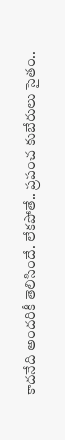కాదనేది అంద‌రికీ తెలిసిందే. లేక‌పోతే.. ప్ర‌పంచ కుబేరులు సైతం..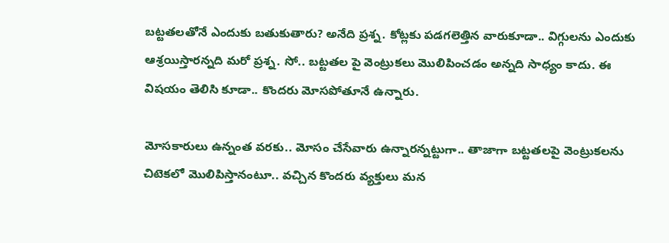బ‌ట్ట‌త‌ల‌తోనే ఎందుకు బ‌తుకుతారు? అనేది ప్ర‌శ్న‌. కోట్ల‌కు ప‌డ‌గ‌లెత్తిన వారుకూడా.. విగ్గుల‌ను ఎందుకు ఆశ్ర‌యిస్తార‌న్న‌ది మ‌రో ప్ర‌శ్న‌. సో.. బ‌ట్ట‌త‌ల‌ పై వెంట్రుక‌లు మొలిపించ‌డం అన్న‌ది సాధ్యం కాదు. ఈ విష‌యం తెలిసి కూడా.. కొంద‌రు మోస‌పోతూనే ఉన్నారు.

మోస‌కారులు ఉన్నంత వ‌ర‌కు.. మోసం చేసేవారు ఉన్నార‌న్న‌ట్టుగా.. తాజాగా బ‌ట్ట‌త‌ల‌పై వెంట్రుక‌ల‌ను చిటెక‌లో మొలిపిస్తానంటూ.. వ‌చ్చిన కొందరు వ్య‌క్తులు మ‌న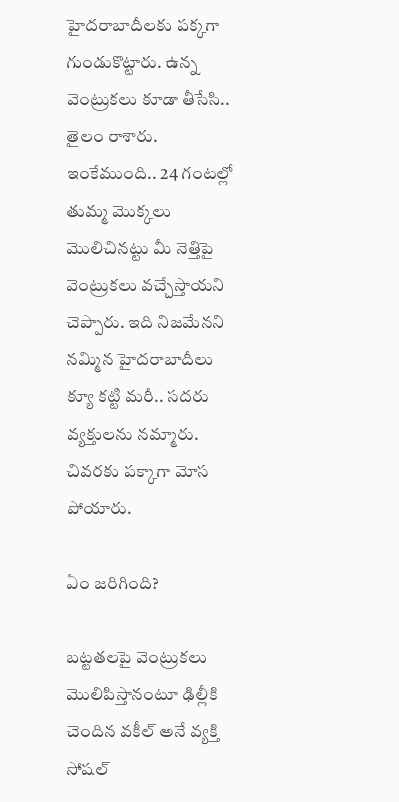హైద‌రాబాదీల‌కు ప‌క్క‌గా గుండుకొట్టారు. ఉన్న వెంట్రుక‌లు కూడా తీసేసి.. తైలం రాశారు. ఇంకేముంది.. 24 గంటల్లో తుమ్మ మొక్క‌లు మొలిచిన‌ట్టు మీ నెత్తిపై వెంట్రుక‌లు వ‌చ్చేస్తాయ‌ని చెప్పారు. ఇది నిజ‌మేన‌ని న‌మ్మిన హైద‌రాబాదీలు క్యూ క‌ట్టి మ‌రీ.. స‌ద‌రు వ్య‌క్తుల‌ను న‌మ్మారు. చివ‌రకు ప‌క్కాగా మోస పోయారు.

ఏం జ‌రిగింది?

బట్టతలపై వెంట్రుకలు మొలిపిస్తానంటూ ఢిల్లీకి చెందిన వకీల్ అనే వ్యక్తి సోష‌ల్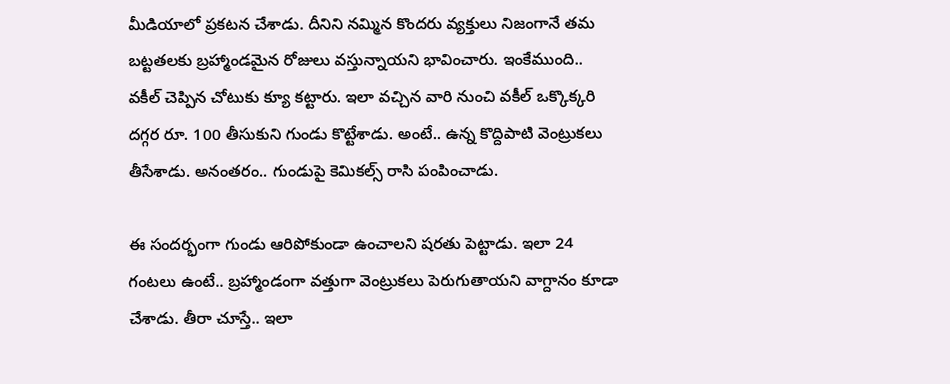మీడియాలో ప్రకటన చేశాడు. దీనిని న‌మ్మిన కొంద‌రు వ్య‌క్తులు నిజంగానే త‌మ బ‌ట్ట‌త‌ల‌కు బ్ర‌హ్మాండ‌మైన రోజులు వ‌స్తున్నాయ‌ని భావించారు. ఇంకేముంది.. వ‌కీల్ చెప్పిన చోటుకు క్యూ క‌ట్టారు. ఇలా వచ్చిన వారి నుంచి వకీల్ ఒక్కొక్కరి దగ్గర రూ. 100 తీసుకుని గుండు కొట్టేశాడు. అంటే.. ఉన్న కొద్దిపాటి వెంట్రుక‌లు తీసేశాడు. అనంత‌రం.. గుండుపై కెమికల్స్ రాసి పంపించాడు.

ఈ సంద‌ర్భంగా గుండు ఆరిపోకుండా ఉంచాలని షరతు పెట్టాడు. ఇలా 24 గంట‌లు ఉంటే.. బ్ర‌హ్మాండంగా వ‌త్తుగా వెంట్రుక‌లు పెరుగుతాయ‌ని వాగ్దానం కూడా చేశాడు. తీరా చూస్తే.. ఇలా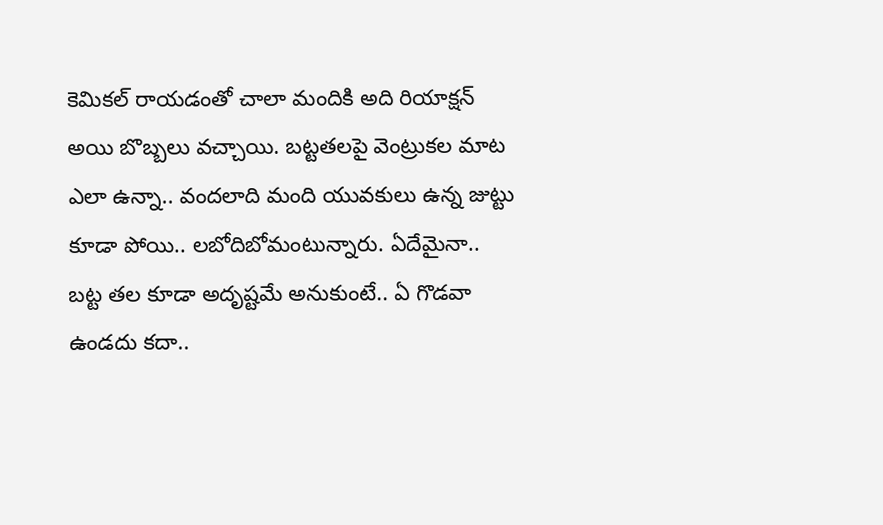కెమిక‌ల్ రాయ‌డంతో చాలా మందికి అది రియాక్షన్ అయి బొబ్బలు వచ్చాయి. బట్టతలపై వెంట్రుక‌ల మాట ఎలా ఉన్నా.. వందలాది మంది యువకులు ఉన్న జుట్టు కూడా పోయి.. ల‌బోదిబోమంటున్నారు. ఏదేమైనా.. బ‌ట్ట త‌ల కూడా అదృష్ట‌మే అనుకుంటే.. ఏ గొడ‌వా ఉండ‌దు క‌దా..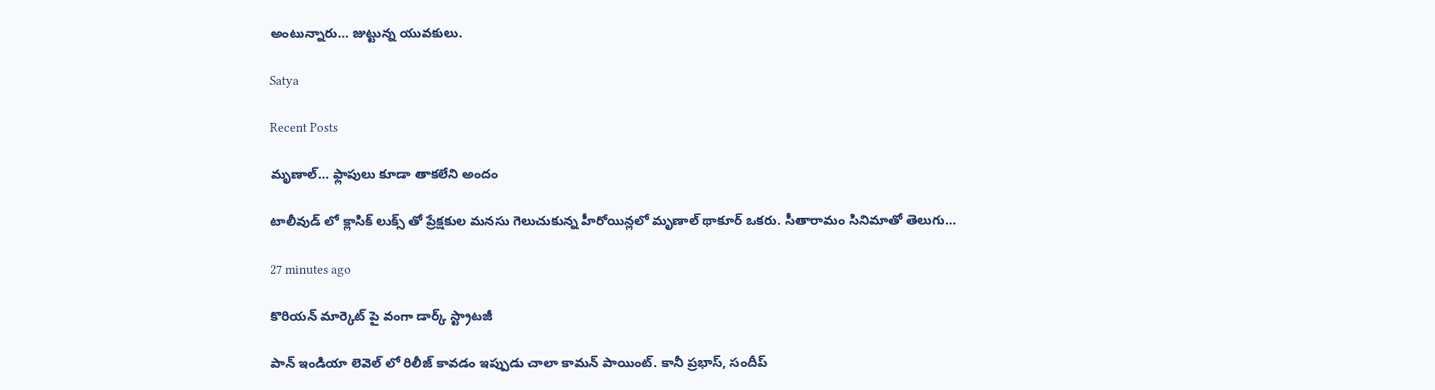అంటున్నారు… జుట్టున్న యువ‌కులు.

Satya

Recent Posts

మృణాల్… ఫ్లాపులు కూడా తాకలేని అందం

టాలీవుడ్ లో క్లాసిక్ లుక్స్ తో ప్రేక్షకుల మనసు గెలుచుకున్న హీరోయిన్లలో మృణాల్ థాకూర్ ఒకరు. సీతారామం సినిమాతో తెలుగు…

27 minutes ago

కొరియన్ మార్కెట్ పై వంగా డార్క్ స్ట్రాటజీ

పాన్ ఇండియా లెవెల్ లో రిలీజ్ కావడం ఇప్పుడు చాలా కామన్ పాయింట్. కానీ ప్రభాస్, సందీప్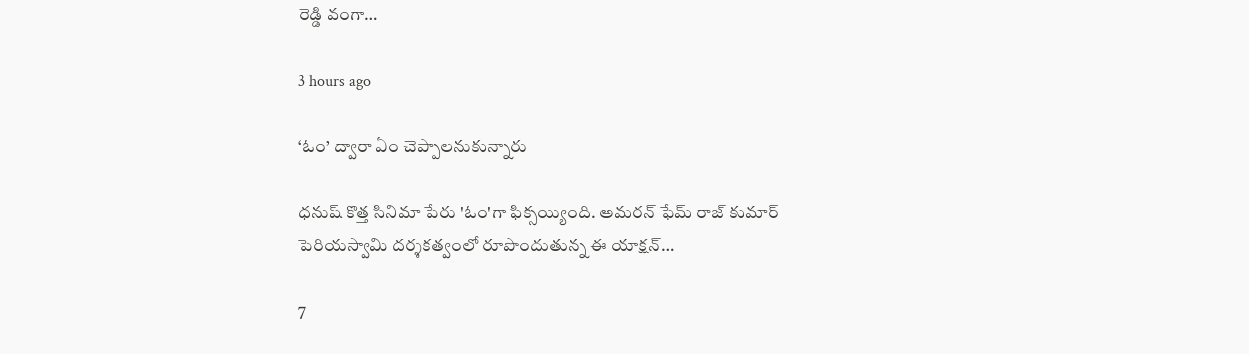రెడ్డి వంగా…

3 hours ago

‘ఓం’ ద్వారా ఏం చెప్పాలనుకున్నారు

ధనుష్ కొత్త సినిమా పేరు 'ఓం'గా ఫిక్సయ్యింది. అమరన్ ఫేమ్ రాజ్ కుమార్ పెరియస్వామి దర్శకత్వంలో రూపొందుతున్న ఈ యాక్షన్…

7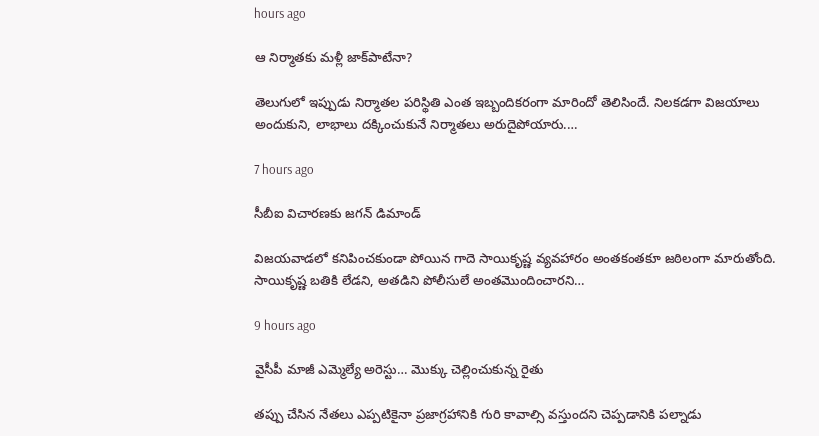hours ago

ఆ నిర్మాతకు మళ్లీ జాక్‌పాటేనా?

తెలుగులో ఇప్పుడు నిర్మాతల పరిస్థితి ఎంత ఇబ్బందికరంగా మారిందో తెలిసిందే. నిలకడగా విజయాలు అందుకుని, లాభాలు దక్కించుకునే నిర్మాతలు అరుదైపోయారు.…

7 hours ago

సీబీఐ విచారణకు జగన్ డిమాండ్

విజయవాడలో కనిపించకుండా పోయిన గాదె సాయికృష్ణ వ్యవహారం అంతకంతకూ జఠిలంగా మారుతోంది. సాయికృష్ణ బతికి లేడని, అతడిని పోలీసులే అంతమొందించారని…

9 hours ago

వైసీపీ మాజీ ఎమ్మెల్యే అరెస్టు… మొక్కు చెల్లించుకున్న రైతు

తప్పు చేసిన నేతలు ఎప్పటికైనా ప్రజాగ్రహానికి గురి కావాల్సి వస్తుందని చెప్పడానికి పల్నాడు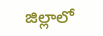జిల్లాలో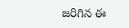జరిగిన ఈ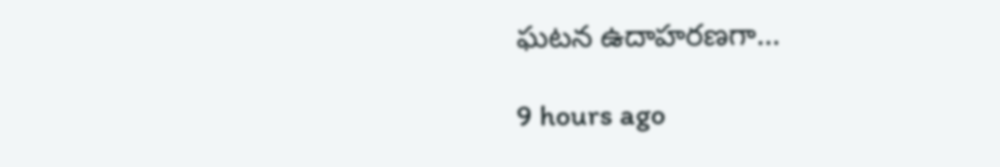ఘటన ఉదాహరణగా…

9 hours ago